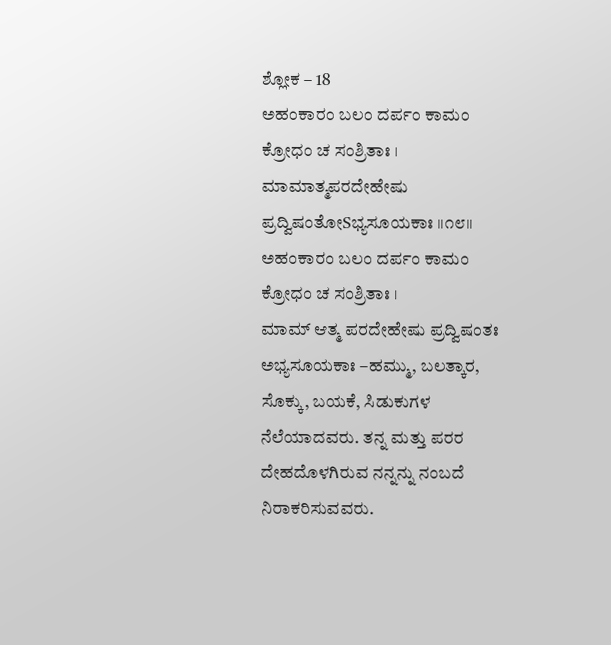ಶ್ಲೋಕ – 18
ಅಹಂಕಾರಂ ಬಲಂ ದರ್ಪಂ ಕಾಮಂ ಕ್ರೋಧಂ ಚ ಸಂಶ್ರಿತಾಃ ।
ಮಾಮಾತ್ಮಪರದೇಹೇಷು ಪ್ರದ್ವಿಷಂತೋSಭ್ಯಸೂಯಕಾಃ ॥೧೮॥
ಅಹಂಕಾರಂ ಬಲಂ ದರ್ಪಂ ಕಾಮಂ ಕ್ರೋಧಂ ಚ ಸಂಶ್ರಿತಾಃ ।
ಮಾಮ್ ಆತ್ಮ ಪರದೇಹೇಷು ಪ್ರದ್ವಿಷಂತಃ ಅಭ್ಯಸೂಯಕಾಃ –ಹಮ್ಮು, ಬಲತ್ಕಾರ, ಸೊಕ್ಕು, ಬಯಕೆ, ಸಿಡುಕುಗಳ ನೆಲೆಯಾದವರು. ತನ್ನ ಮತ್ತು ಪರರ ದೇಹದೊಳಗಿರುವ ನನ್ನನ್ನು ನಂಬದೆ ನಿರಾಕರಿಸುವವರು.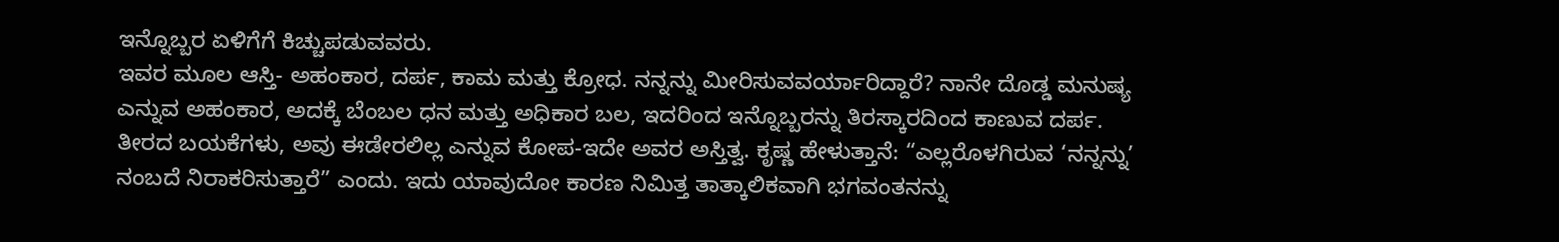ಇನ್ನೊಬ್ಬರ ಏಳಿಗೆಗೆ ಕಿಚ್ಚುಪಡುವವರು.
ಇವರ ಮೂಲ ಆಸ್ತಿ- ಅಹಂಕಾರ, ದರ್ಪ, ಕಾಮ ಮತ್ತು ಕ್ರೋಧ. ನನ್ನನ್ನು ಮೀರಿಸುವವರ್ಯಾರಿದ್ದಾರೆ? ನಾನೇ ದೊಡ್ಡ ಮನುಷ್ಯ ಎನ್ನುವ ಅಹಂಕಾರ, ಅದಕ್ಕೆ ಬೆಂಬಲ ಧನ ಮತ್ತು ಅಧಿಕಾರ ಬಲ, ಇದರಿಂದ ಇನ್ನೊಬ್ಬರನ್ನು ತಿರಸ್ಕಾರದಿಂದ ಕಾಣುವ ದರ್ಪ. ತೀರದ ಬಯಕೆಗಳು, ಅವು ಈಡೇರಲಿಲ್ಲ ಎನ್ನುವ ಕೋಪ-ಇದೇ ಅವರ ಅಸ್ತಿತ್ವ. ಕೃಷ್ಣ ಹೇಳುತ್ತಾನೆ: “ಎಲ್ಲರೊಳಗಿರುವ ‘ನನ್ನನ್ನು’ ನಂಬದೆ ನಿರಾಕರಿಸುತ್ತಾರೆ” ಎಂದು. ಇದು ಯಾವುದೋ ಕಾರಣ ನಿಮಿತ್ತ ತಾತ್ಕಾಲಿಕವಾಗಿ ಭಗವಂತನನ್ನು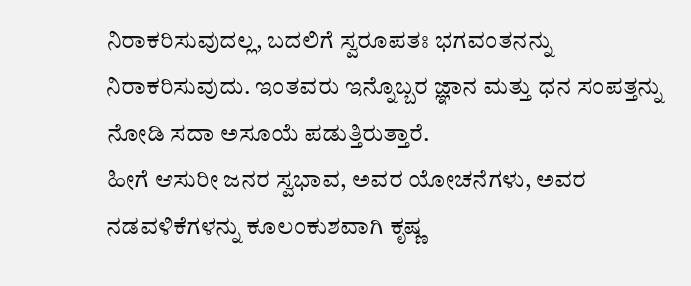ನಿರಾಕರಿಸುವುದಲ್ಲ, ಬದಲಿಗೆ ಸ್ವರೂಪತಃ ಭಗವಂತನನ್ನು ನಿರಾಕರಿಸುವುದು. ಇಂತವರು ಇನ್ನೊಬ್ಬರ ಜ್ಞಾನ ಮತ್ತು ಧನ ಸಂಪತ್ತನ್ನು ನೋಡಿ ಸದಾ ಅಸೂಯೆ ಪಡುತ್ತಿರುತ್ತಾರೆ.
ಹೀಗೆ ಆಸುರೀ ಜನರ ಸ್ವಭಾವ, ಅವರ ಯೋಚನೆಗಳು, ಅವರ ನಡವಳಿಕೆಗಳನ್ನು ಕೂಲಂಕುಶವಾಗಿ ಕೃಷ್ಣ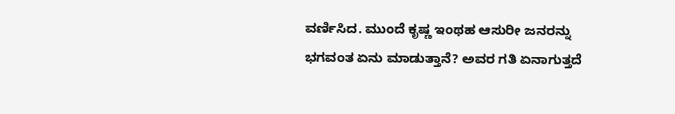ವರ್ಣಿಸಿದ. ಮುಂದೆ ಕೃಷ್ಣ ಇಂಥಹ ಆಸುರೀ ಜನರನ್ನು ಭಗವಂತ ಏನು ಮಾಡುತ್ತಾನೆ? ಅವರ ಗತಿ ಏನಾಗುತ್ತದೆ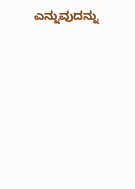ಎನ್ನುವುದನ್ನು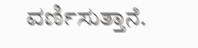ವರ್ಣಿಸುತ್ತಾನೆ.